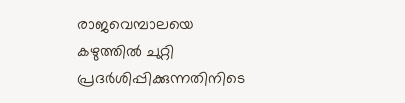രാജവെമ്പാലയെ കഴുത്തിൽ ചുറ്റി പ്രദർശിപ്പിക്കുന്നതിനിടെ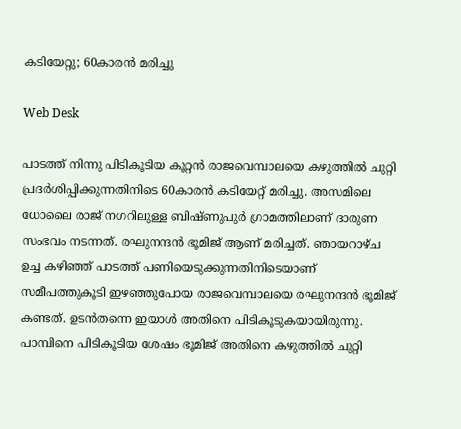കടിയേറ്റു; 60കാരൻ മരിച്ചു

Web Desk

പാടത്ത് നിന്നു പിടികൂടിയ കൂറ്റന്‍ രാജവെമ്പാലയെ കഴുത്തില്‍ ചുറ്റി പ്രദര്‍ശിപ്പിക്കുന്നതിനിടെ 60കാരന്‍ കടിയേറ്റ് മരിച്ചു. അസമിലെ ധോലൈ രാജ് നഗറിലുള്ള ബിഷ്ണുപുര്‍ ഗ്രാമത്തിലാണ് ദാരുണ സംഭവം നടന്നത്. രഘുനന്ദന്‍ ഭൂമിജ് ആണ് മരിച്ചത്. ഞായറാഴ്ച ഉച്ച കഴിഞ്ഞ് പാടത്ത് പണിയെടുക്കുന്നതിനിടെയാണ് സമീപത്തുകൂടി ഇഴഞ്ഞുപോയ രാജവെമ്പാലയെ രഘുനന്ദന്‍ ഭൂമിജ് കണ്ടത്. ഉടന്‍തന്നെ ഇയാള്‍ അതിനെ പിടികൂടുകയായിരുന്നു. പാമ്പിനെ പിടികൂടിയ ശേഷം ഭൂമിജ് അതിനെ കഴുത്തില്‍ ചുറ്റി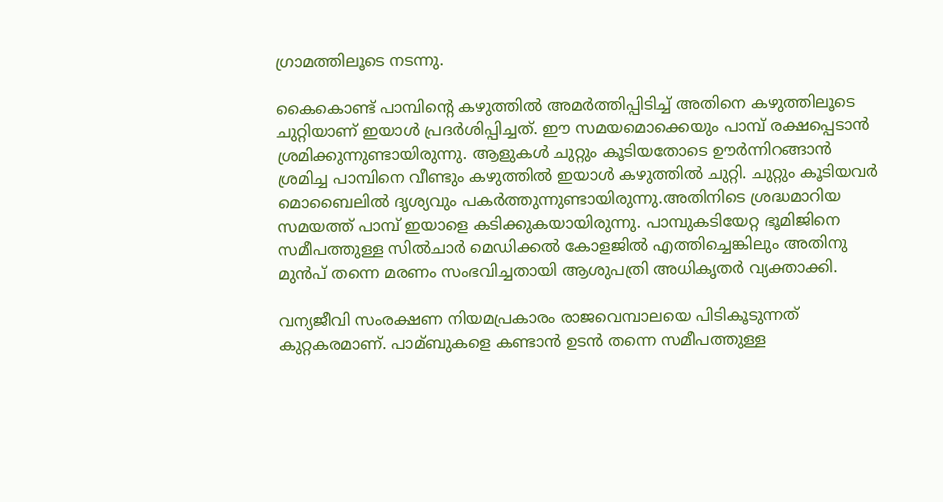ഗ്രാമത്തിലൂടെ നടന്നു.

കൈകൊണ്ട് പാമ്പിൻ്റെ കഴുത്തില്‍ അമര്‍ത്തിപ്പിടിച്ച്‌ അതിനെ കഴുത്തിലൂടെ ചുറ്റിയാണ് ഇയാള്‍ പ്രദര്‍ശിപ്പിച്ചത്. ഈ സമയമൊക്കെയും പാമ്പ് രക്ഷപ്പെടാന്‍ ശ്രമിക്കുന്നുണ്ടായിരുന്നു. ആളുകള്‍ ചുറ്റും കൂടിയതോടെ ഊര്‍ന്നിറങ്ങാന്‍ ശ്രമിച്ച പാമ്പിനെ വീണ്ടും കഴുത്തില്‍ ഇയാള്‍ കഴുത്തില്‍ ചുറ്റി. ചുറ്റും കൂടിയവര്‍ മൊബൈലില്‍ ദൃശ്യവും പകര്‍ത്തുന്നുണ്ടായിരുന്നു.അതിനിടെ ശ്രദ്ധമാറിയ സമയത്ത് പാമ്പ് ഇയാളെ കടിക്കുകയായിരുന്നു. പാമ്പുകടിയേറ്റ ഭൂമിജിനെ സമീപത്തുള്ള സില്‍ചാര്‍ മെഡിക്കല്‍ കോളജില്‍ എത്തിച്ചെങ്കിലും അതിനു മുന്‍പ് തന്നെ മരണം സംഭവിച്ചതായി ആശുപത്രി അധികൃതര്‍ വ്യക്താക്കി.

വന്യജീവി സംരക്ഷണ നിയമപ്രകാരം രാജവെമ്പാലയെ പിടികൂടുന്നത് കുറ്റകരമാണ്. പാമ്ബുകളെ കണ്ടാന്‍ ഉടന്‍ തന്നെ സമീപത്തുള്ള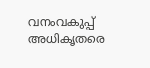വനംവകുപ്പ് അധികൃതരെ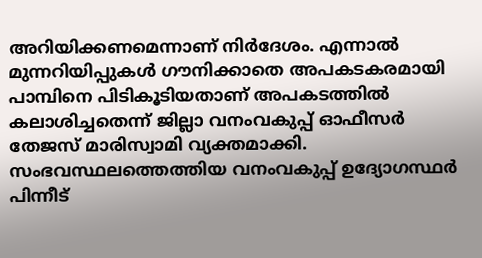അറിയിക്കണമെന്നാണ് നിര്‍ദേശം. എന്നാല്‍ മുന്നറിയിപ്പുകള്‍ ഗൗനിക്കാതെ അപകടകരമായി പാമ്പിനെ പിടികൂടിയതാണ് അപകടത്തില്‍ കലാശിച്ചതെന്ന് ജില്ലാ വനംവകുപ്പ് ഓഫീസര്‍ തേജസ് മാരിസ്വാമി വ്യക്തമാക്കി. സംഭവസ്ഥലത്തെത്തിയ വനംവകുപ്പ് ഉദ്യോഗസ്ഥര്‍ പിന്നീട്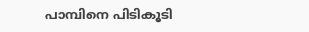പാമ്പിനെ പിടികൂടി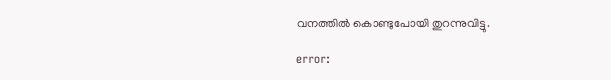വനത്തില്‍ കൊണ്ടുപോയി തുറന്നുവിട്ടു.

error: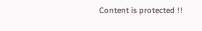Content is protected !!